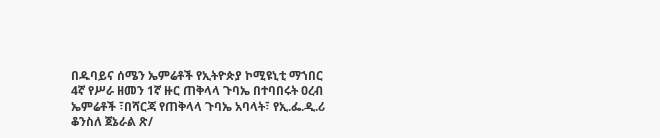በዱባይና ሰሜን ኤምሬቶች የኢትዮጵያ ኮሚዩኒቲ ማኀበር
4ኛ የሥራ ዘመን 1ኛ ዙር ጠቅላላ ጉባኤ በተባበሩት ዐረብ ኤምሬቶች ፣በሻርጃ የጠቅላላ ጉባኤ አባላት፣ የኢ.ፌ.ዲ.ሪ ቆንስለ ጀኔራል ጽ/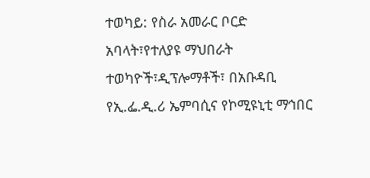ተወካይ: የስራ አመራር ቦርድ አባላት፣የተለያዩ ማህበራት ተወካዮች፣ዲፕሎማቶች፣ በአቡዳቢ የኢ.ፌ.ዲ.ሪ ኤምባሲና የኮሚዩኒቲ ማኅበር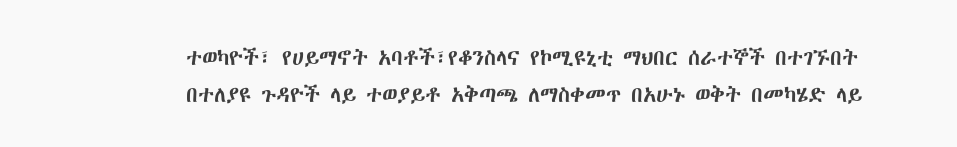ተወካዮች፣ የሀይማኖት አባቶች፣የቆንስላና የኮሚዩኒቲ ማህበር ሰራተኞች በተገኙበት በተለያዩ ጉዳዮች ላይ ተወያይቶ አቅጣጫ ለማስቀመጥ በአሁኑ ወቅት በመካሄድ ላይ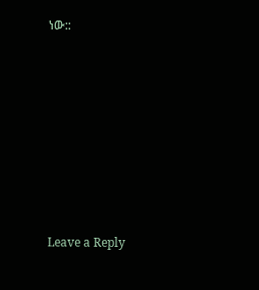ነው::










Leave a Reply